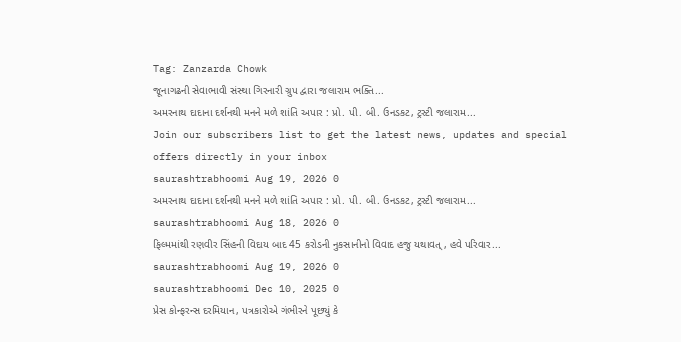Tag: Zanzarda Chowk
જૂનાગઢની સેવાભાવી સંસ્થા ગિરનારી ગ્રુપ દ્વારા જલારામ ભક્તિ...
અમરનાથ દાદાના દર્શનથી મનને મળે શાંતિ અપાર : પ્રો. પી. બી. ઉનડકટ, ટ્રસ્ટી જલારામ...
Join our subscribers list to get the latest news, updates and special offers directly in your inbox
saurashtrabhoomi Aug 19, 2026 0
અમરનાથ દાદાના દર્શનથી મનને મળે શાંતિ અપાર : પ્રો. પી. બી. ઉનડકટ, ટ્રસ્ટી જલારામ...
saurashtrabhoomi Aug 18, 2026 0
ફિલ્મમાંથી રણવીર સિંહની વિદાય બાદ 45 કરોડની નુકસાનીનો વિવાદ હજુ યથાવત્, હવે પરિવાર...
saurashtrabhoomi Aug 19, 2026 0
saurashtrabhoomi Dec 10, 2025 0
પ્રેસ કોન્ફરન્સ દરમિયાન, પત્રકારોએ ગંભીરને પૂછ્યું કે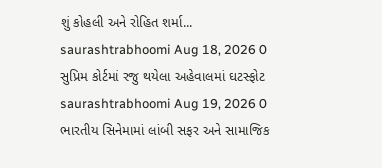શું કોહલી અને રોહિત શર્મા...
saurashtrabhoomi Aug 18, 2026 0
સુપ્રિમ કોર્ટમાં રજુ થયેલા અહેવાલમાં ઘટસ્ફોટ
saurashtrabhoomi Aug 19, 2026 0
ભારતીય સિનેમામાં લાંબી સફર અને સામાજિક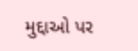મુદ્દાઓ પર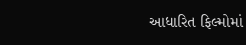આધારિત ફિલ્મોમાં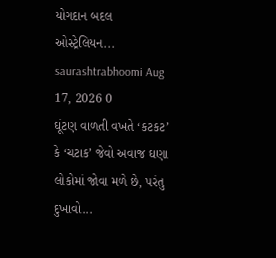યોગદાન બદલ ઓસ્ટ્રેલિયન...
saurashtrabhoomi Aug 17, 2026 0
ઘૂંટણ વાળતી વખતે ‘કટકટ’ કે ‘ચટાક’ જેવો અવાજ ઘણા લોકોમાં જોવા મળે છે, પરંતુ દુખાવો...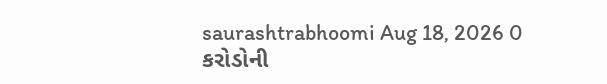saurashtrabhoomi Aug 18, 2026 0
કરોડોની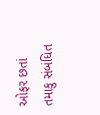ઓફર છતાં તમાકુ સંબંધિત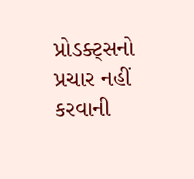પ્રોડક્ટ્સનો પ્રચાર નહીં કરવાની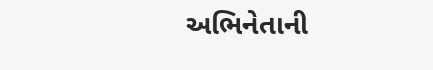અભિનેતાની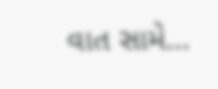વાત સામે...